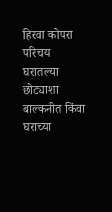हिरवा कोपरा परिचय
घरातल्या छोट्याशा बाल्कनीत किंवा घराच्या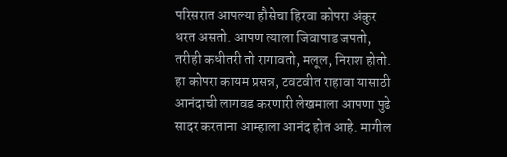परिसरात आपल्या हौसेचा हिरवा कोपरा अंकुर धरत असतो. आपण त्याला जिवापाड जपतो, तरीही कधीतरी तो रागावतो, मलूल, निराश होतो. हा कोपरा कायम प्रसन्न, टवटवीत राहावा यासाठी आनंदाची लागवड करणारी लेखमाला आपणा पुढे सादर करताना आम्हाला आनंद होत आहे. मागील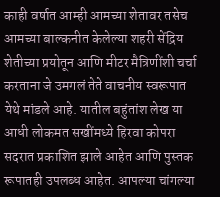काही वर्षात आम्ही आमच्या शेतावर तसेच आमच्या बाल्कनीत केलेल्या शहरी सेंद्रिय शेतीच्या प्रयोतून आणि मीटर मैत्रिणींशी चर्चा करताना जे उमगलं तेते वाचनीय स्वरूपात येथे मांडले आहे. यातील बहुंतांश लेख या आधी लोकमत सखींमध्ये हिरवा कोपरा सदरात प्रकाशित झाले आहेत आणि पुस्तक रूपातही उपलब्ध आहेत. आपल्या चांगल्या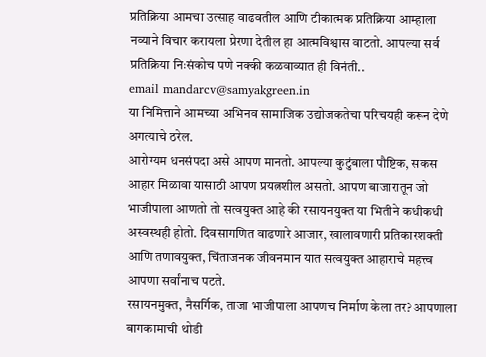प्रतिक्रिया आमचा उत्साह वाढवतील आणि टीकात्मक प्रतिक्रिया आम्हाला नव्याने विचार करायला प्रेरणा देतील हा आत्मविश्वास वाटतो. आपल्या सर्व प्रतिक्रिया निःसंकोच पणे नक्की कळवाव्यात ही विनंती..
email mandarcv@samyakgreen.in
या निमित्ताने आमच्या अभिनव सामाजिक उद्योजकतेचा परिचयही करून देणे अगत्याचे ठरेल.
आरोग्यम धनसंपदा असे आपण मानतो. आपल्या कुटुंबाला पौष्टिक, सकस आहार मिळावा यासाठी आपण प्रयत्नशील असतो. आपण बाजारातून जो भाजीपाला आणतो तो सत्वयुक्त आहे की रसायनयुक्त या भितीने कधीकधी अस्वस्थही होतो. दिवसागणित वाढणारे आजार, खालावणारी प्रतिकारशक्ती आणि तणावयुक्त, चिंताजनक जीवनमान यात सत्वयुक्त आहाराचे महत्त्व आपणा सर्वांनाच पटते.
रसायनमुक्त, नैसर्गिक, ताजा भाजीपाला आपणच निर्माण केला तर? आपणाला बागकामाची थोडी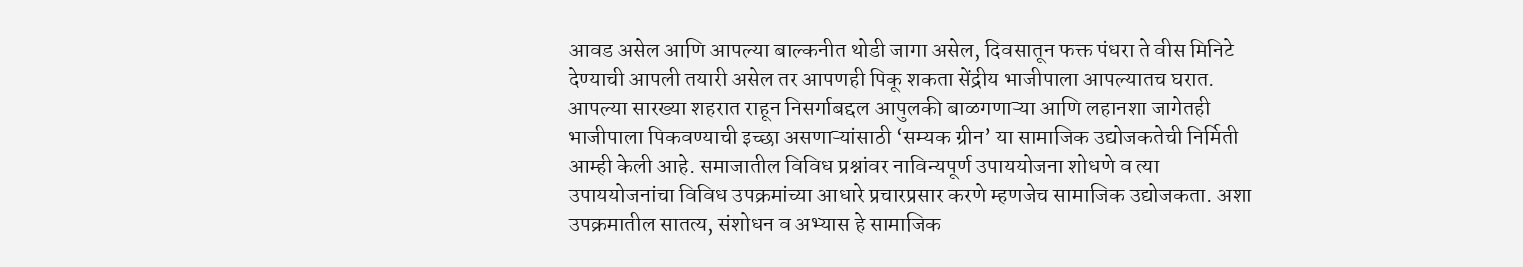आवड असेल आणि आपल्या बाल्कनीत थोडी जागा असेल, दिवसातून फक्त पंधरा ते वीस मिनिटे देण्याची आपली तयारी असेल तर आपणही पिकू शकता सेंद्रीय भाजीपाला आपल्यातच घरात.
आपल्या सारख्या शहरात राहून निसर्गाबद्दल आपुलकी बाळगणाऱ्या आणि लहानशा जागेतही भाजीपाला पिकवण्याची इच्छा असणाऱ्यांसाठी ‘सम्यक ग्रीन’ या सामाजिक उद्योजकतेची निर्मिती आम्ही केली आहे. समाजातील विविध प्रश्नांवर नाविन्यपूर्ण उपाययोजना शोधणे व त्या उपाययोजनांचा विविध उपक्रमांच्या आधारे प्रचारप्रसार करणे म्हणजेच सामाजिक उद्योजकता. अशा उपक्रमातील सातत्य, संशोधन व अभ्यास हे सामाजिक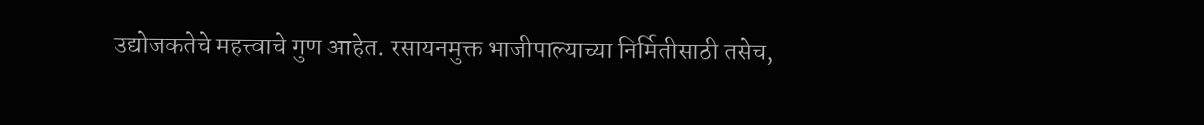उद्योजकतेचे महत्त्वाचे गुण आहेत. रसायनमुक्त भाजीपाल्याच्या निर्मितीसाठी तसेच,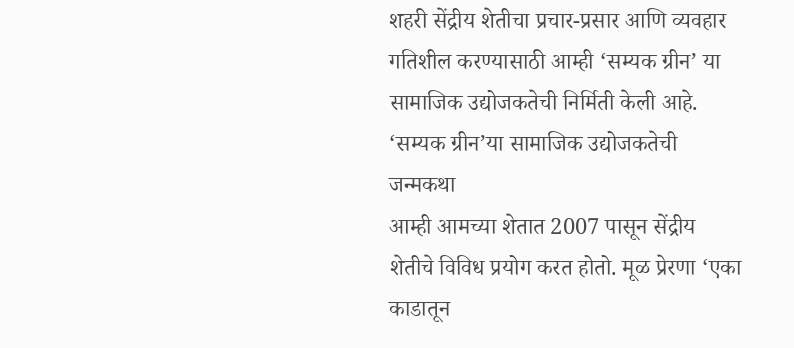शहरी सेंद्रीय शेतीचा प्रचार-प्रसार आणि व्यवहार गतिशील करण्यासाठी आम्ही ‘सम्यक ग्रीन’ या सामाजिक उद्योजकतेची निर्मिती केली आहे.
‘सम्यक ग्रीन’या सामाजिक उद्योजकतेची जन्मकथा
आम्ही आमच्या शेतात 2007 पासून सेंद्रीय शेतीचे विविध प्रयोग करत होतो. मूळ प्रेरणा ‘एका काडातून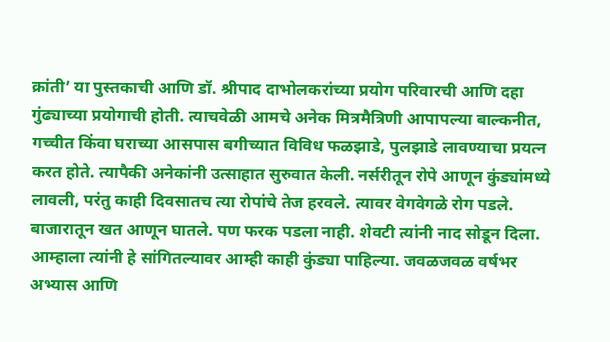क्रांती’ या पुस्तकाची आणि डॉ. श्रीपाद दाभोलकरांच्या प्रयोग परिवारची आणि दहा गुंढ्याच्या प्रयोगाची होती. त्याचवेळी आमचे अनेक मित्रमैत्रिणी आपापल्या बाल्कनीत, गच्चीत किंवा घराच्या आसपास बगीच्यात विविध फळझाडे, पुलझाडे लावण्याचा प्रयत्न करत होते. त्यापैकी अनेकांनी उत्साहात सुरुवात केली. नर्सरीतून रोपे आणून कुंड्यांमध्ये लावली, परंतु काही दिवसातच त्या रोपांचे तेज हरवले. त्यावर वेगवेगळे रोग पडले. बाजारातून खत आणून घातले. पण फरक पडला नाही. शेवटी त्यांनी नाद सोडून दिला. आम्हाला त्यांनी हे सांगितल्यावर आम्ही काही कुंड्या पाहिल्या. जवळजवळ वर्षभर अभ्यास आणि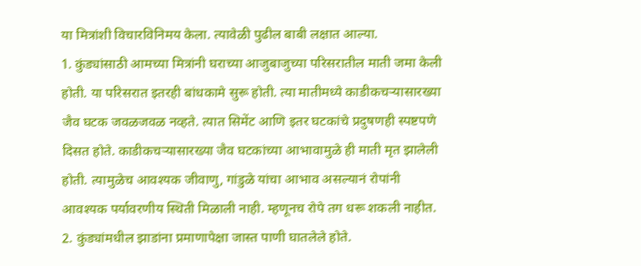या मित्रांशी विचारविनिमय केला. त्यावेळी पुढील बाबी लक्षात आल्या.
1. कुंड्यांसाठी आमच्या मित्रांनी घराच्या आजुबाजुच्या परिसरातील माती जमा केली होती. या परिसरात इतरही बांधकामे सुरू होती. त्या मातीमध्ये काडीकचऱ्यासारख्या जैव घटक जवळजवळ नव्हते. त्यात सिमेंट आणि इतर घटकांचे प्रदुषणही स्पष्टपणे दिसत होते. काडीकचऱ्यासारख्या जैव घटकांच्या आभावामुळे ही माती मृत झालेली होती. त्यामुळेच आवश्यक जीवाणु, गांडुळे यांचा आभाव असल्यानं रोपांनी आवश्यक पर्यावरणीय स्थिती मिळाली नाही. म्हणूनच रोपे तग धरू शकली नाहीत.
2. कुंड्यांमधील झाडांना प्रमाणापेक्षा जास्त पाणी घातलेले होते.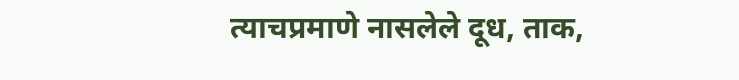त्याचप्रमाणे नासलेले दूध, ताक,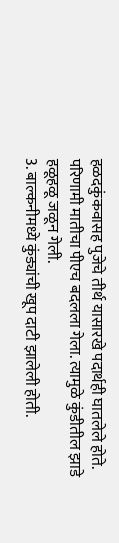हळदकुंकवासह पुजेचे तीर्थ यासारखे पदार्थही घातलेले होते. परिणामी मातीचा पीएच बदलला गेला. त्यामुळे कुंडीतील झाडे हळूहळू जळून गेली.
3. बाल्कनीमध्ये कुंड्यांची खूप दाटी झालेली होती.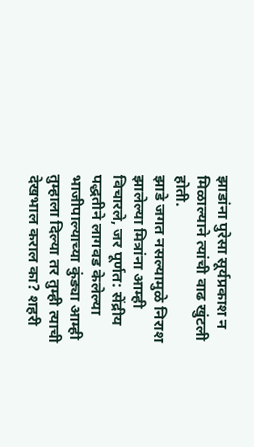झाडांना पुरेसा सूर्यप्रकाश न मिळाल्याने त्यांची वाढ खुंटली होती.
झाडे जगत नसल्यामुळे निराश झालेल्या मित्रांना आम्ही विचारले, जर पूर्णत: सेंद्रीय पद्धतीने लागवड केलेल्या भाजीपाल्याच्या कुंड्या आम्ही तुम्हाला दिल्या तर तुम्ही त्याची देखभाल कराल का? शहरी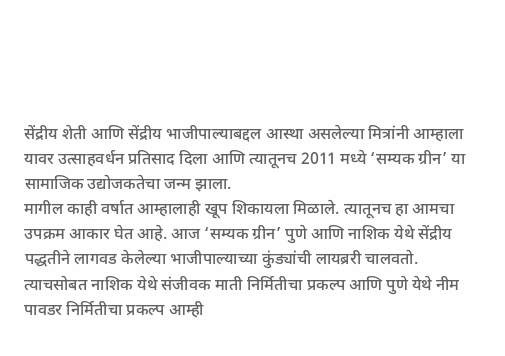सेंद्रीय शेती आणि सेंद्रीय भाजीपाल्याबद्दल आस्था असलेल्या मित्रांनी आम्हाला यावर उत्साहवर्धन प्रतिसाद दिला आणि त्यातूनच 2011 मध्ये ‘सम्यक ग्रीन’ या सामाजिक उद्योजकतेचा जन्म झाला.
मागील काही वर्षात आम्हालाही खूप शिकायला मिळाले. त्यातूनच हा आमचा उपक्रम आकार घेत आहे. आज ‘सम्यक ग्रीन’ पुणे आणि नाशिक येथे सेंद्रीय पद्धतीने लागवड केलेल्या भाजीपाल्याच्या कुंड्यांची लायब्ररी चालवतो. त्याचसोबत नाशिक येथे संजीवक माती निर्मितीचा प्रकल्प आणि पुणे येथे नीम पावडर निर्मितीचा प्रकल्प आम्ही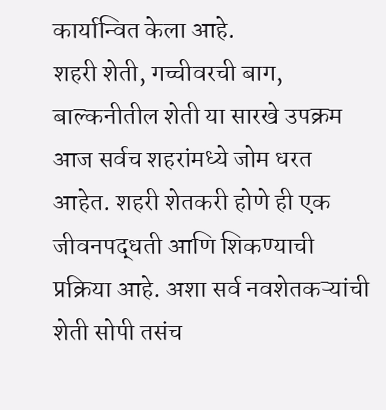कार्यान्वित केला आहे.
शहरी शेती, गच्चीवरची बाग, बाल्कनीतील शेती या सारखे उपक्रम आज सर्वच शहरांमध्ये जोम धरत आहेत. शहरी शेतकरी होणे ही एक जीवनपद्धती आणि शिकण्याची प्रक्रिया आहे. अशा सर्व नवशेतकऱ्यांची शेती सोपी तसंच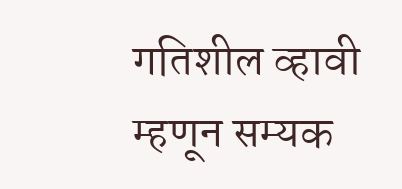गतिशील व्हावी म्हणून सम्यक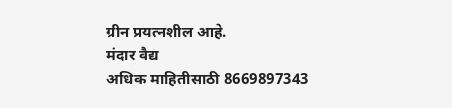ग्रीन प्रयत्नशील आहे.
मंदार वैद्य
अधिक माहितीसाठी 8669897343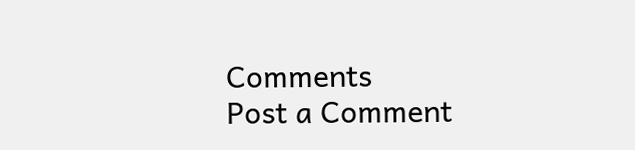Comments
Post a Comment